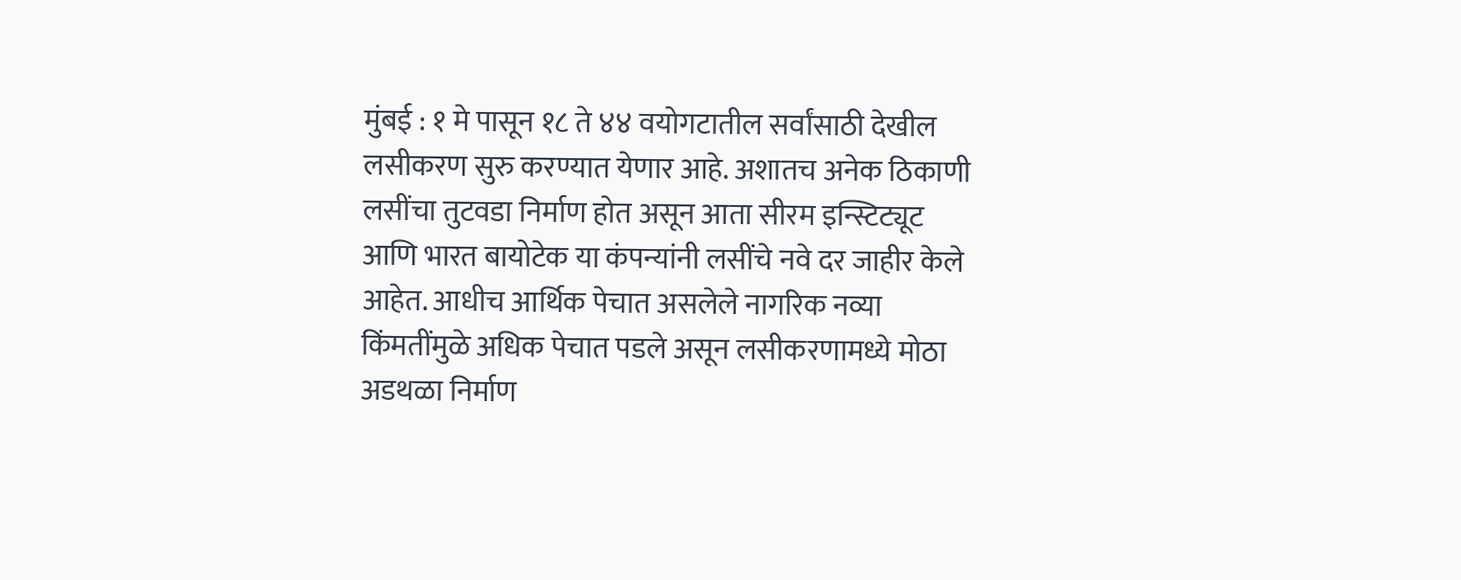मुंबई : १ मे पासून १८ ते ४४ वयोगटातील सर्वांसाठी देखील लसीकरण सुरु करण्यात येणार आहे. अशातच अनेक ठिकाणी लसींचा तुटवडा निर्माण होत असून आता सीरम इन्स्टिट्यूट आणि भारत बायोटेक या कंपन्यांनी लसींचे नवे दर जाहीर केले आहेत. आधीच आर्थिक पेचात असलेले नागरिक नव्या किंमतींमुळे अधिक पेचात पडले असून लसीकरणामध्ये मोठा अडथळा निर्माण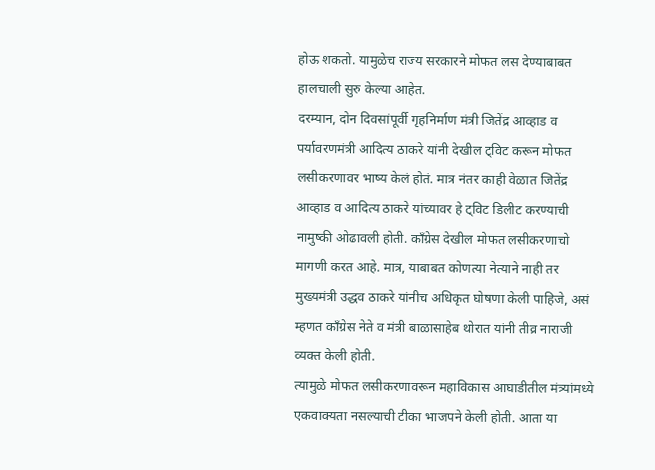होऊ शकतो. यामुळेच राज्य सरकारने मोफत लस देण्याबाबत हालचाली सुरु केल्या आहेत.
दरम्यान, दोन दिवसांपूर्वी गृहनिर्माण मंत्री जितेंद्र आव्हाड व पर्यावरणमंत्री आदित्य ठाकरे यांनी देखील ट्विट करून मोफत लसीकरणावर भाष्य केलं होतं. मात्र नंतर काही वेळात जितेंद्र आव्हाड व आदित्य ठाकरे यांच्यावर हे ट्विट डिलीट करण्याची नामुष्की ओढावली होती. काँग्रेस देखील मोफत लसीकरणाचो मागणी करत आहे. मात्र, याबाबत कोणत्या नेत्याने नाही तर मुख्यमंत्री उद्धव ठाकरे यांनीच अधिकृत घोषणा केली पाहिजे, असं म्हणत काँग्रेस नेते व मंत्री बाळासाहेब थोरात यांनी तीव्र नाराजी व्यक्त केली होती.
त्यामुळे मोफत लसीकरणावरून महाविकास आघाडीतील मंत्र्यांमध्ये एकवाक्यता नसल्याची टीका भाजपने केली होती. आता या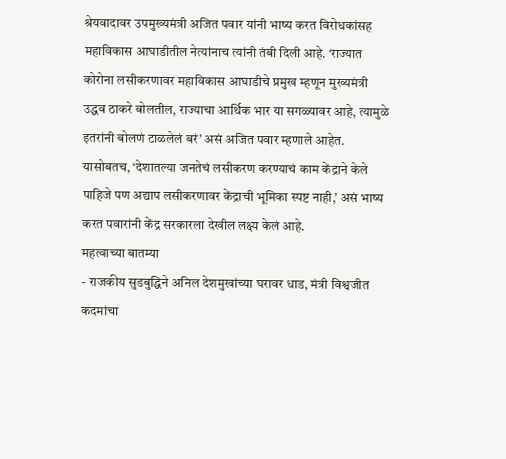श्रेयवादावर उपमुख्यमंत्री अजित पवार यांनी भाष्य करत विरोधकांसह महाविकास आघाडीतील नेत्यांनाच त्यांनी तंबी दिली आहे. ‘राज्यात कोरोना लसीकरणावर महाविकास आघाडीचे प्रमुख म्हणून मुख्यमंत्री उद्धव ठाकरे बोलतील, राज्याचा आर्थिक भार या सगळ्यावर आहे, त्यामुळे इतरांनी बोलणं टाळलेलं बरं’ असं अजित पवार म्हणाले आहेत.
यासोबतच, ‘देशातल्या जनतेचं लसीकरण करण्याचं काम केंद्राने केले पाहिजे पण अद्याप लसीकरणावर केंद्राची भूमिका स्पष्ट नाही,’ असं भाष्य करत पवारांनी केंद्र सरकारला देखील लक्ष्य केलं आहे.
महत्वाच्या बातम्या
- राजकीय सुडबुद्धिने अनिल देशमुखांच्या घरावर धाड, मंत्री विश्वजीत कदमांचा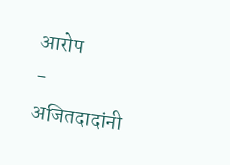आरोप
- अजितदादांनी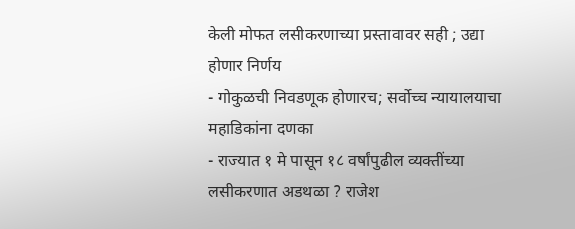केली मोफत लसीकरणाच्या प्रस्तावावर सही ; उद्या होणार निर्णय
- गोकुळची निवडणूक होणारच; सर्वोच्च न्यायालयाचा महाडिकांना दणका
- राज्यात १ मे पासून १८ वर्षांपुढील व्यक्तींच्या लसीकरणात अडथळा ? राजेश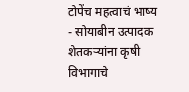टोपेंच महत्वाचं भाष्य
- सोयाबीन उत्पादक शेतकऱ्यांना कृषी विभागाचे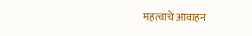महत्वाचे आवाहन